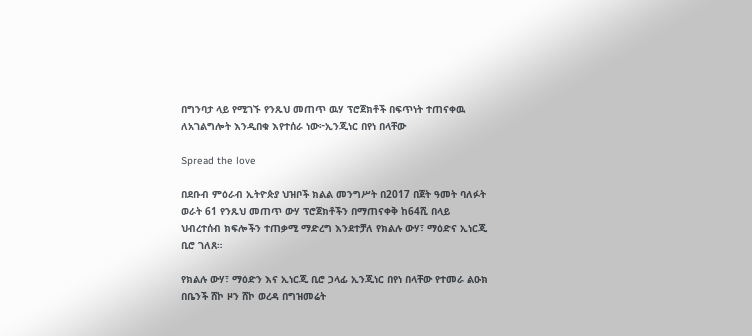በግንባታ ላይ የሚገኙ የንጹህ መጠጥ ዉሃ ፕሮጀክቶች በፍጥነት ተጠናቀዉ ለአገልግሎት እንዲበቁ እየተሰራ ነው፦ኢንጂነር በየነ በላቸው

Spread the love

በደቡብ ምዕራብ ኢትዮጵያ ህዝቦች ክልል መንግሥት በ2017 በጀት ዓመት ባለፉት ወራት 61 የንጹህ መጠጥ ውሃ ፕሮጀክቶችን በማጠናቀቅ ከ64ሺ በላይ ህብረተሰብ ክፍሎችን ተጠቃሚ ማድረግ እንደተቻለ የክልሉ ውሃ፣ ማዕድና ኢነርጂ ቢሮ ገለጸ።

የክልሉ ውሃ፣ ማዕድን እና ኢነርጂ ቢሮ ኃላፊ ኢንጂነር በየነ በላቸው የተመራ ልዑክ በቤንች ሸኮ ዞን ሸኮ ወረዳ በግዝመሬት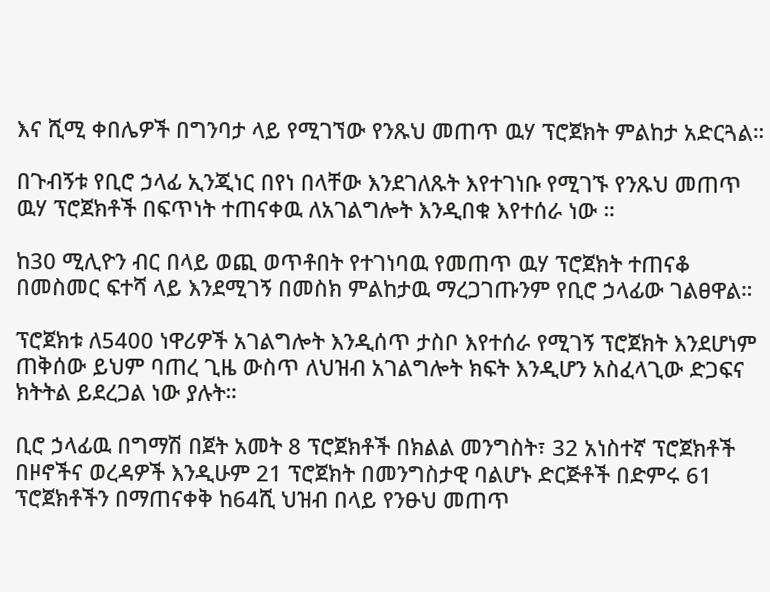እና ሺሚ ቀበሌዎች በግንባታ ላይ የሚገኘው የንጹህ መጠጥ ዉሃ ፕሮጀክት ምልከታ አድርጓል።

በጉብኝቱ የቢሮ ኃላፊ ኢንጂነር በየነ በላቸው እንደገለጹት እየተገነቡ የሚገኙ የንጹህ መጠጥ ዉሃ ፕሮጀክቶች በፍጥነት ተጠናቀዉ ለአገልግሎት እንዲበቁ እየተሰራ ነው ።

ከ30 ሚሊዮን ብር በላይ ወጪ ወጥቶበት የተገነባዉ የመጠጥ ዉሃ ፕሮጀክት ተጠናቆ በመስመር ፍተሻ ላይ እንደሚገኝ በመስክ ምልከታዉ ማረጋገጡንም የቢሮ ኃላፊው ገልፀዋል።

ፕሮጀክቱ ለ5400 ነዋሪዎች አገልግሎት እንዲሰጥ ታስቦ እየተሰራ የሚገኝ ፕሮጀክት እንደሆነም ጠቅሰው ይህም ባጠረ ጊዜ ውስጥ ለህዝብ አገልግሎት ክፍት እንዲሆን አስፈላጊው ድጋፍና ክትትል ይደረጋል ነው ያሉት።

ቢሮ ኃላፊዉ በግማሽ በጀት አመት 8 ፕሮጀክቶች በክልል መንግስት፣ 32 አነስተኛ ፕሮጀክቶች በዞኖችና ወረዳዎች እንዲሁም 21 ፕሮጀክት በመንግስታዊ ባልሆኑ ድርጅቶች በድምሩ 61 ፕሮጀክቶችን በማጠናቀቅ ከ64ሺ ህዝብ በላይ የንፁህ መጠጥ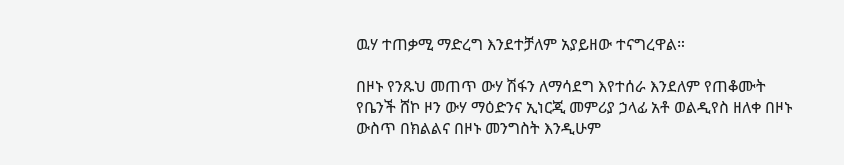ዉሃ ተጠቃሚ ማድረግ እንደተቻለም አያይዘው ተናግረዋል።

በዞኑ የንጹህ መጠጥ ውሃ ሽፋን ለማሳደግ እየተሰራ እንደለም የጠቆሙት የቤንች ሸኮ ዞን ውሃ ማዕድንና ኢነርጂ መምሪያ ኃላፊ አቶ ወልዲየስ ዘለቀ በዞኑ ውስጥ በክልልና በዞኑ መንግስት እንዲሁም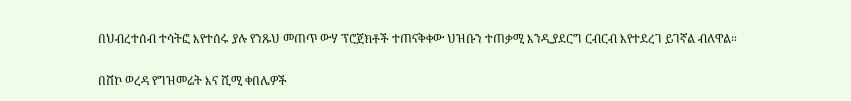በህብረተሰብ ተሳትፎ እየተሰሩ ያሉ የንጹህ መጠጥ ውሃ ፕሮጀክቶች ተጠናቅቀው ህዝቡን ተጠቃሚ እንዲያደርግ ርብርብ እየተደረገ ይገኛል ብለዋል።

በሸኮ ወረዳ የግዝመሬት እና ሺሚ ቀበሌዎች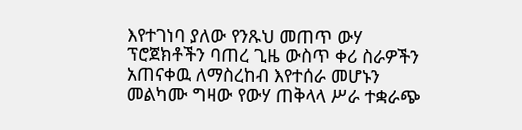እየተገነባ ያለው የንጹህ መጠጥ ውሃ ፕሮጀክቶችን ባጠረ ጊዜ ውስጥ ቀሪ ስራዎችን አጠናቀዉ ለማስረከብ እየተሰራ መሆኑን መልካሙ ግዛው የውሃ ጠቅላላ ሥራ ተቋራጭ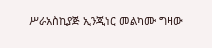ሥራአስኪያጅ ኢንጂነር መልካሙ ግዛው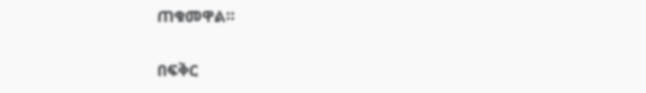ጠቁመዋል።

በፍቅር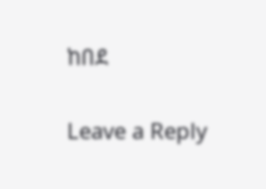ከበደ

Leave a Reply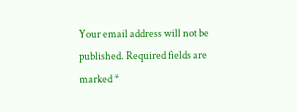Your email address will not be published. Required fields are marked *